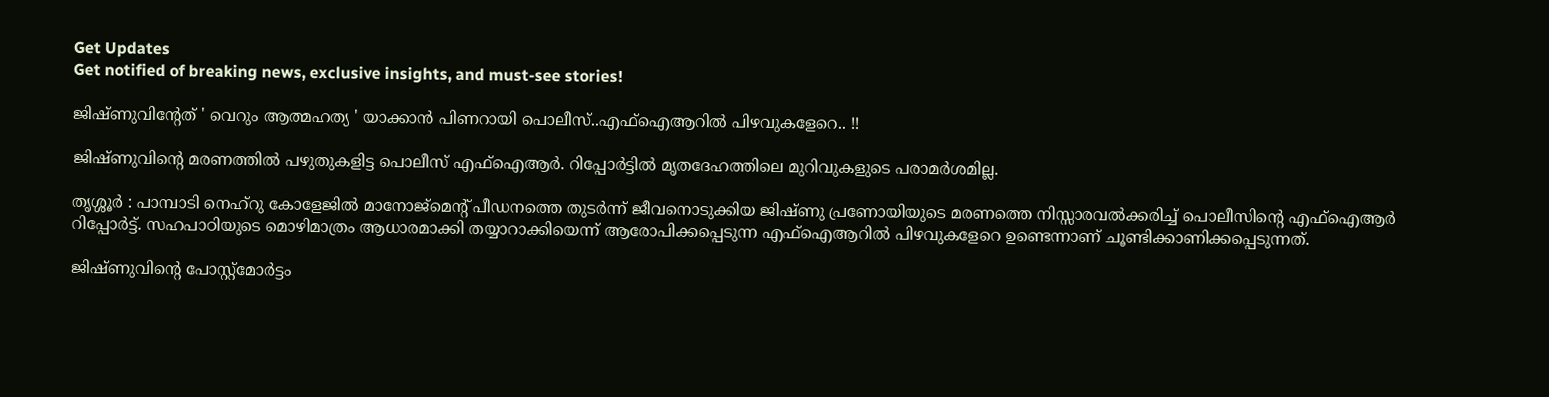Get Updates
Get notified of breaking news, exclusive insights, and must-see stories!

ജിഷ്ണുവിന്റേത് ' വെറും ആത്മഹത്യ ' യാക്കാന്‍ പിണറായി പൊലീസ്..എഫ്‌ഐആറില്‍ പിഴവുകളേറെ.. !!

ജിഷ്ണുവിന്റെ മരണത്തില്‍ പഴുതുകളിട്ട പൊലീസ് എഫ്‌ഐആര്‍. റിപ്പോര്‍ട്ടില്‍ മൃതദേഹത്തിലെ മുറിവുകളുടെ പരാമര്‍ശമില്ല.

തൃശ്ശൂര്‍ : പാമ്പാടി നെഹ്‌റു കോളേജില്‍ മാനോജ്‌മെന്റ് പീഡനത്തെ തുടര്‍ന്ന് ജീവനൊടുക്കിയ ജിഷ്ണു പ്രണോയിയുടെ മരണത്തെ നിസ്സാരവല്‍ക്കരിച്ച് പൊലീസിന്റെ എഫ്‌ഐആര്‍ റിപ്പോര്‍ട്ട്. സഹപാഠിയുടെ മൊഴിമാത്രം ആധാരമാക്കി തയ്യാറാക്കിയെന്ന് ആരോപിക്കപ്പെടുന്ന എഫ്‌ഐആറില്‍ പിഴവുകളേറെ ഉണ്ടെന്നാണ് ചൂണ്ടിക്കാണിക്കപ്പെടുന്നത്.

ജിഷ്ണുവിന്റെ പോസ്റ്റ്‌മോര്‍ട്ടം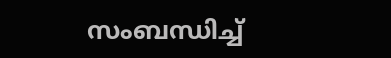സംബന്ധിച്ച്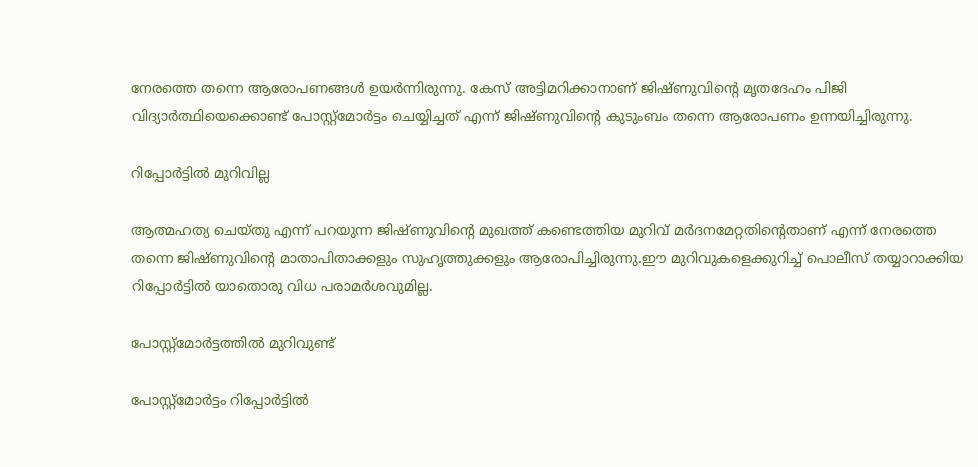നേരത്തെ തന്നെ ആരോപണങ്ങള്‍ ഉയര്‍ന്നിരുന്നു. കേസ് അട്ടിമറിക്കാനാണ് ജിഷ്ണുവിന്റെ മൃതദേഹം പിജി വിദ്യാര്‍ത്ഥിയെക്കൊണ്ട് പോസ്റ്റ്‌മോര്‍ട്ടം ചെയ്യിച്ചത് എന്ന് ജിഷ്ണുവിന്റെ കുടുംബം തന്നെ ആരോപണം ഉന്നയിച്ചിരുന്നു.

റിപ്പോർട്ടിൽ മുറിവില്ല

ആത്മഹത്യ ചെയ്തു എന്ന് പറയുന്ന ജിഷ്ണുവിന്റെ മുഖത്ത് കണ്ടെത്തിയ മുറിവ് മര്‍ദനമേറ്റതിന്റെതാണ് എന്ന് നേരത്തെ തന്നെ ജിഷ്ണുവിന്റെ മാതാപിതാക്കളും സുഹൃത്തുക്കളും ആരോപിച്ചിരുന്നു.ഈ മുറിവുകളെക്കുറിച്ച് പൊലീസ് തയ്യാറാക്കിയ റിപ്പോര്‍ട്ടില്‍ യാതൊരു വിധ പരാമര്‍ശവുമില്ല.

പോസ്റ്റ്‌മോര്‍ട്ടത്തിൽ മുറിവുണ്ട്

പോസ്റ്റ്‌മോര്‍ട്ടം റിപ്പോര്‍ട്ടില്‍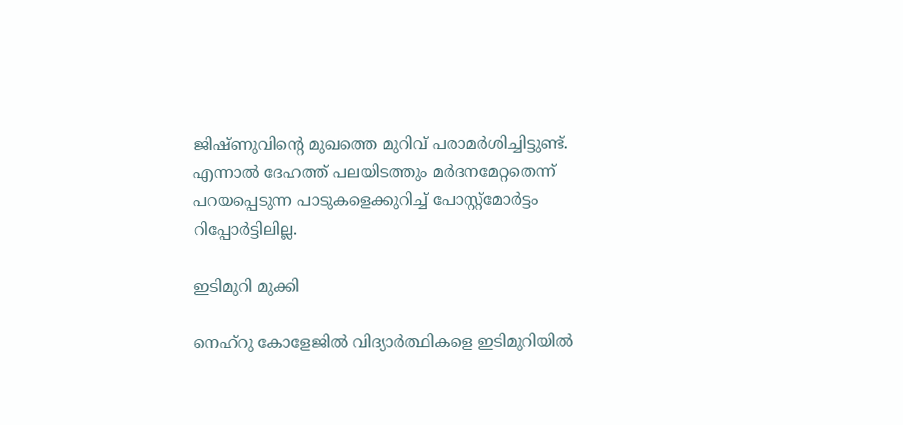ജിഷ്ണുവിന്റെ മുഖത്തെ മുറിവ് പരാമര്‍ശിച്ചിട്ടുണ്ട്. എന്നാല്‍ ദേഹത്ത് പലയിടത്തും മര്‍ദനമേറ്റതെന്ന് പറയപ്പെടുന്ന പാടുകളെക്കുറിച്ച് പോസ്റ്റ്‌മോര്‍ട്ടം റിപ്പോര്‍ട്ടിലില്ല.

ഇടിമുറി മുക്കി

നെഹ്‌റു കോളേജില്‍ വിദ്യാര്‍ത്ഥികളെ ഇടിമുറിയില്‍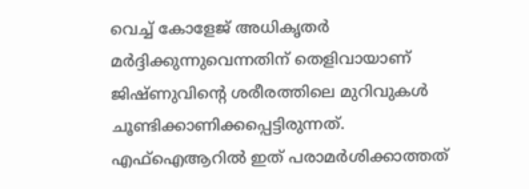വെച്ച് കോളേജ് അധികൃതര്‍ മര്‍ദ്ദിക്കുന്നുവെന്നതിന് തെളിവായാണ് ജിഷ്ണുവിന്റെ ശരീരത്തിലെ മുറിവുകള്‍ ചൂണ്ടിക്കാണിക്കപ്പെട്ടിരുന്നത്. എഫ്‌ഐആറില്‍ ഇത് പരാമര്‍ശിക്കാത്തത്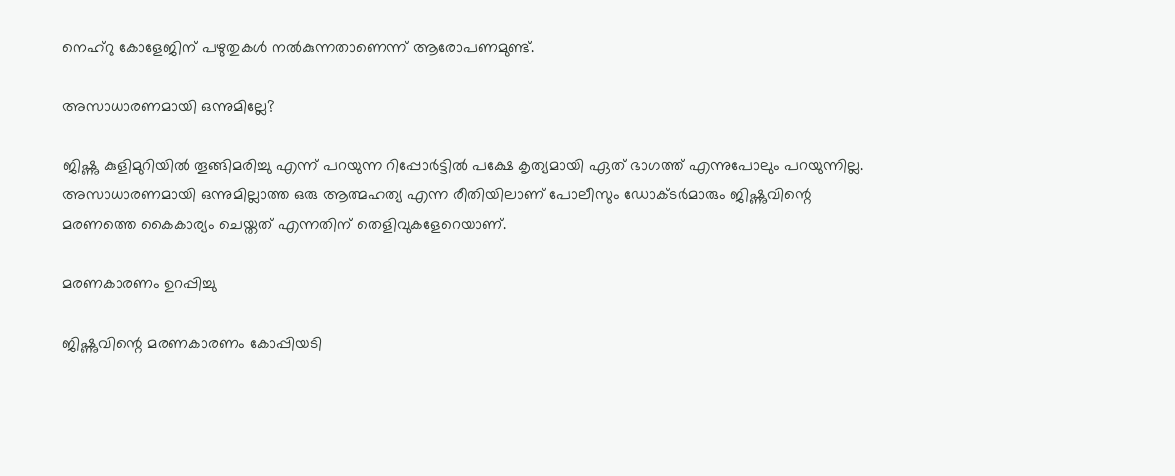നെഹ്‌റു കോളേജിന് പഴുതുകള്‍ നല്‍കുന്നതാണെന്ന് ആരോപണമുണ്ട്.

അസാധാരണമായി ഒന്നുമില്ലേ?

ജിഷ്ണു കുളിമുറിയില്‍ തൂങ്ങിമരിച്ചു എന്ന് പറയുന്ന റിപ്പോര്‍ട്ടില്‍ പക്ഷേ കൃത്യമായി ഏത് ഭാഗത്ത് എന്നുപോലും പറയുന്നില്ല. അസാധാരണമായി ഒന്നുമില്ലാത്ത ഒരു ആത്മഹത്യ എന്ന രീതിയിലാണ് പോലീസും ഡോക്ടര്‍മാരും ജിഷ്ണുവിന്റെ മരണത്തെ കൈകാര്യം ചെയ്തത് എന്നതിന് തെളിവുകളേറെയാണ്.

മരണകാരണം ഉറപ്പിച്ചു

ജിഷ്ണുവിന്റെ മരണകാരണം കോപ്പിയടി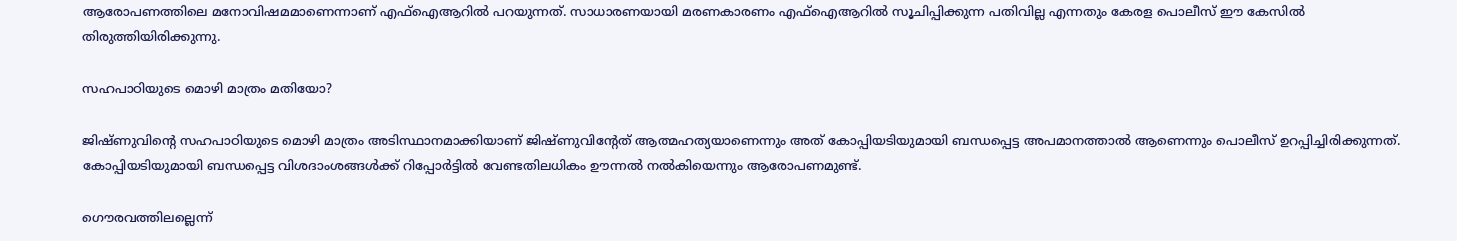ആരോപണത്തിലെ മനോവിഷമമാണെന്നാണ് എഫ്‌ഐആറില്‍ പറയുന്നത്. സാധാരണയായി മരണകാരണം എഫ്‌ഐആറില്‍ സൂചിപ്പിക്കുന്ന പതിവില്ല എന്നതും കേരള പൊലീസ് ഈ കേസില്‍ തിരുത്തിയിരിക്കുന്നു.

സഹപാഠിയുടെ മൊഴി മാത്രം മതിയോ?

ജിഷ്ണുവിന്റെ സഹപാഠിയുടെ മൊഴി മാത്രം അടിസ്ഥാനമാക്കിയാണ് ജിഷ്ണുവിന്റേത് ആത്മഹത്യയാണെന്നും അത് കോപ്പിയടിയുമായി ബന്ധപ്പെട്ട അപമാനത്താല്‍ ആണെന്നും പൊലീസ് ഉറപ്പിച്ചിരിക്കുന്നത്. കോപ്പിയടിയുമായി ബന്ധപ്പെട്ട വിശദാംശങ്ങള്‍ക്ക് റിപ്പോര്‍ട്ടില്‍ വേണ്ടതിലധികം ഊന്നല്‍ നല്‍കിയെന്നും ആരോപണമുണ്ട്.

ഗൌരവത്തിലല്ലെന്ന്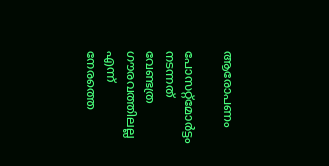ആരോപണം

പോസറ്റ്‌മോര്‍ട്ടം നടന്നത് വേണ്ടത്ര ഗൗരവത്തിലല്ല എന്ന് നേരത്തെ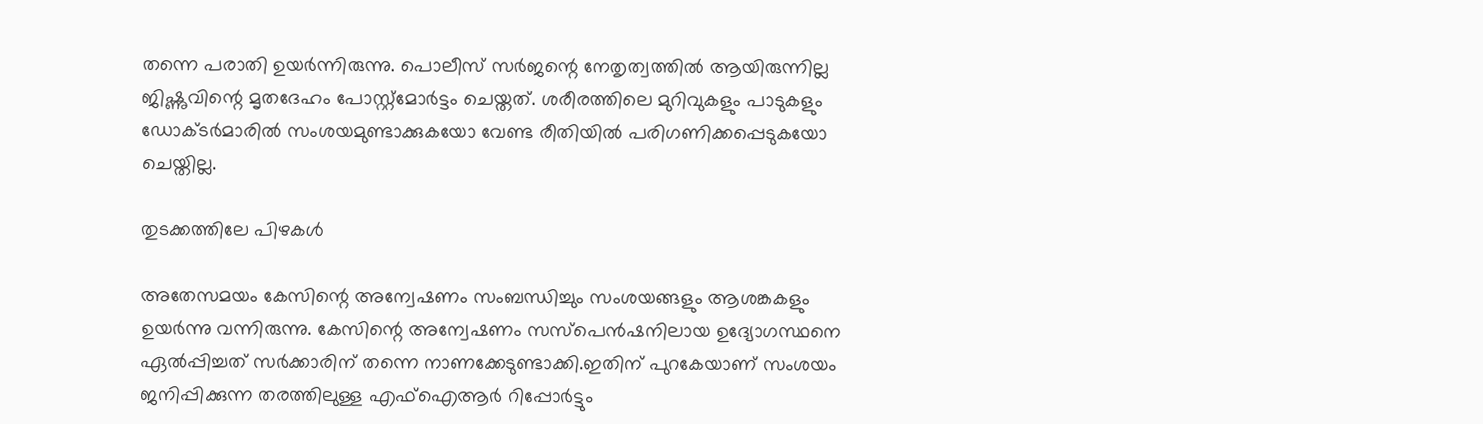തന്നെ പരാതി ഉയര്‍ന്നിരുന്നു. പൊലീസ് സര്‍ജന്റെ നേതൃത്വത്തില്‍ ആയിരുന്നില്ല ജിഷ്ണുവിന്റെ മൃതദേഹം പോസ്റ്റ്‌മോര്‍ട്ടം ചെയ്തത്. ശരീരത്തിലെ മുറിവുകളും പാടുകളും ഡോക്ടര്‍മാരില്‍ സംശയമുണ്ടാക്കുകയോ വേണ്ട രീതിയില്‍ പരിഗണിക്കപ്പെടുകയോ ചെയ്തില്ല.

തുടക്കത്തിലേ പിഴകൾ

അതേസമയം കേസിന്റെ അന്വേഷണം സംബന്ധിച്ചും സംശയങ്ങളും ആശങ്കകളും ഉയര്‍ന്നു വന്നിരുന്നു. കേസിന്റെ അന്വേഷണം സസ്‌പെന്‍ഷനിലായ ഉദ്യോഗസ്ഥനെ ഏല്‍പ്പിച്ചത് സര്‍ക്കാരിന് തന്നെ നാണക്കേടുണ്ടാക്കി.ഇതിന് പുറകേയാണ് സംശയം ജനിപ്പിക്കുന്ന തരത്തിലുള്ള എഫ്‌ഐആര്‍ റിപ്പോര്‍ട്ടും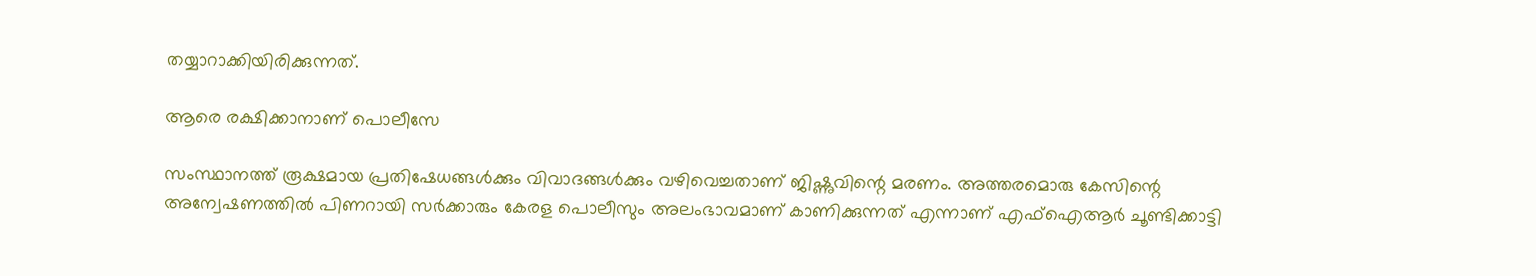തയ്യാറാക്കിയിരിക്കുന്നത്.

ആരെ രക്ഷിക്കാനാണ് പൊലീസേ

സംസ്ഥാനത്ത് രൂക്ഷമായ പ്രതിഷേധങ്ങള്‍ക്കും വിവാദങ്ങള്‍ക്കും വഴിവെച്ചതാണ് ജിഷ്ണുവിന്റെ മരണം. അത്തരമൊരു കേസിന്റെ അന്വേഷണത്തില്‍ പിണറായി സര്‍ക്കാരും കേരള പൊലീസും അലംഭാവമാണ് കാണിക്കുന്നത് എന്നാണ് എഫ്‌ഐആര്‍ ചൂണ്ടിക്കാട്ടി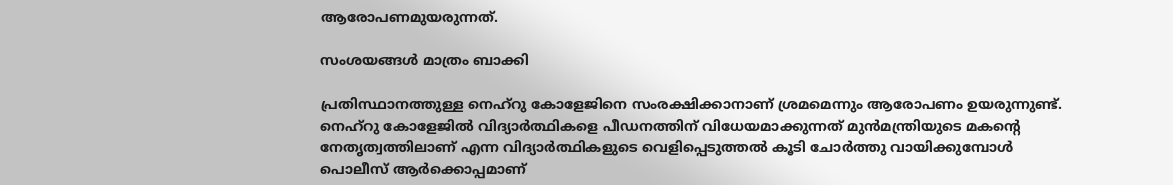ആരോപണമുയരുന്നത്.

സംശയങ്ങൾ മാത്രം ബാക്കി

പ്രതിസ്ഥാനത്തുള്ള നെഹ്‌റു കോളേജിനെ സംരക്ഷിക്കാനാണ് ശ്രമമെന്നും ആരോപണം ഉയരുന്നുണ്ട്. നെഹ്‌റു കോളേജില്‍ വിദ്യാര്‍ത്ഥികളെ പീഡനത്തിന് വിധേയമാക്കുന്നത് മുന്‍മന്ത്രിയുടെ മകന്റെ നേതൃത്വത്തിലാണ് എന്ന വിദ്യാര്‍ത്ഥികളുടെ വെളിപ്പെടുത്തല്‍ കൂടി ചോര്‍ത്തു വായിക്കുമ്പോള്‍ പൊലീസ് ആര്‍ക്കൊപ്പമാണ്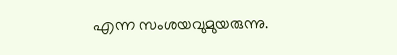എന്ന സംശയവുമുയരുന്നു.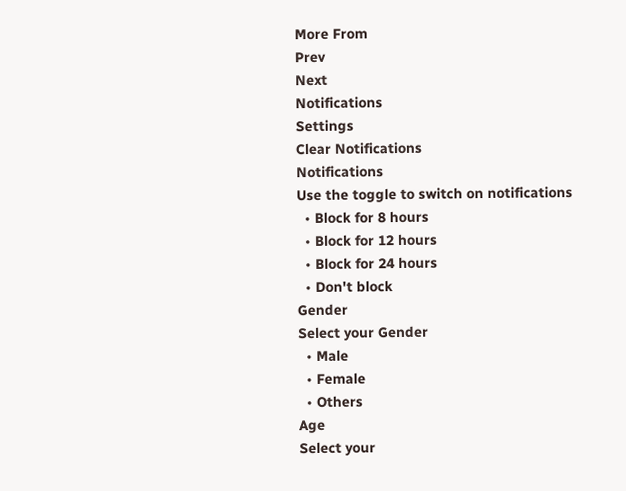More From
Prev
Next
Notifications
Settings
Clear Notifications
Notifications
Use the toggle to switch on notifications
  • Block for 8 hours
  • Block for 12 hours
  • Block for 24 hours
  • Don't block
Gender
Select your Gender
  • Male
  • Female
  • Others
Age
Select your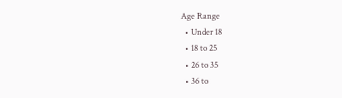Age Range
  • Under 18
  • 18 to 25
  • 26 to 35
  • 36 to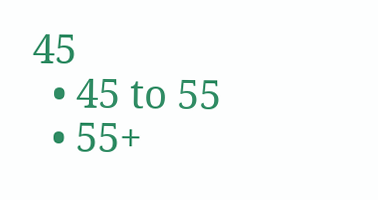45
  • 45 to 55
  • 55+